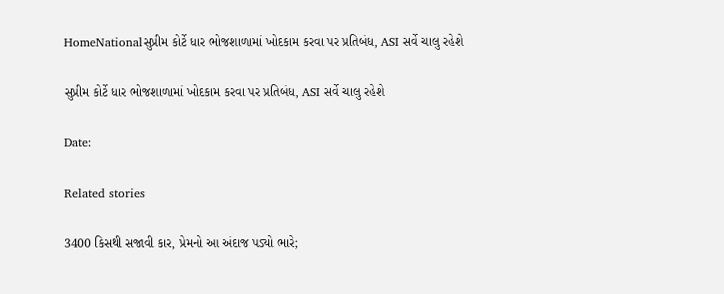HomeNationalસુપ્રીમ કોર્ટે ધાર ભોજશાળામાં ખોદકામ કરવા પર પ્રતિબંધ, ASI સર્વે ચાલુ રહેશે

સુપ્રીમ કોર્ટે ધાર ભોજશાળામાં ખોદકામ કરવા પર પ્રતિબંધ, ASI સર્વે ચાલુ રહેશે

Date:

Related stories

3400 કિસથી સજાવી કાર, પ્રેમનો આ અંદાજ પડ્યો ભારે;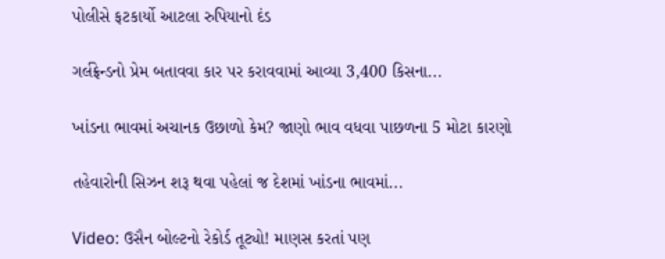પોલીસે ફટકાર્યો આટલા રુપિયાનો દંડ

ગર્લફ્રેન્ડનો પ્રેમ બતાવવા કાર પર કરાવવામાં આવ્યા 3,400 કિસના...

ખાંડના ભાવમાં અચાનક ઉછાળો કેમ? જાણો ભાવ વધવા પાછળના 5 મોટા કારણો

તહેવારોની સિઝન શરૂ થવા પહેલાં જ દેશમાં ખાંડના ભાવમાં...

Video: ઉસૈન બોલ્ટનો રેકોર્ડ તૂટ્યો! માણસ કરતાં પણ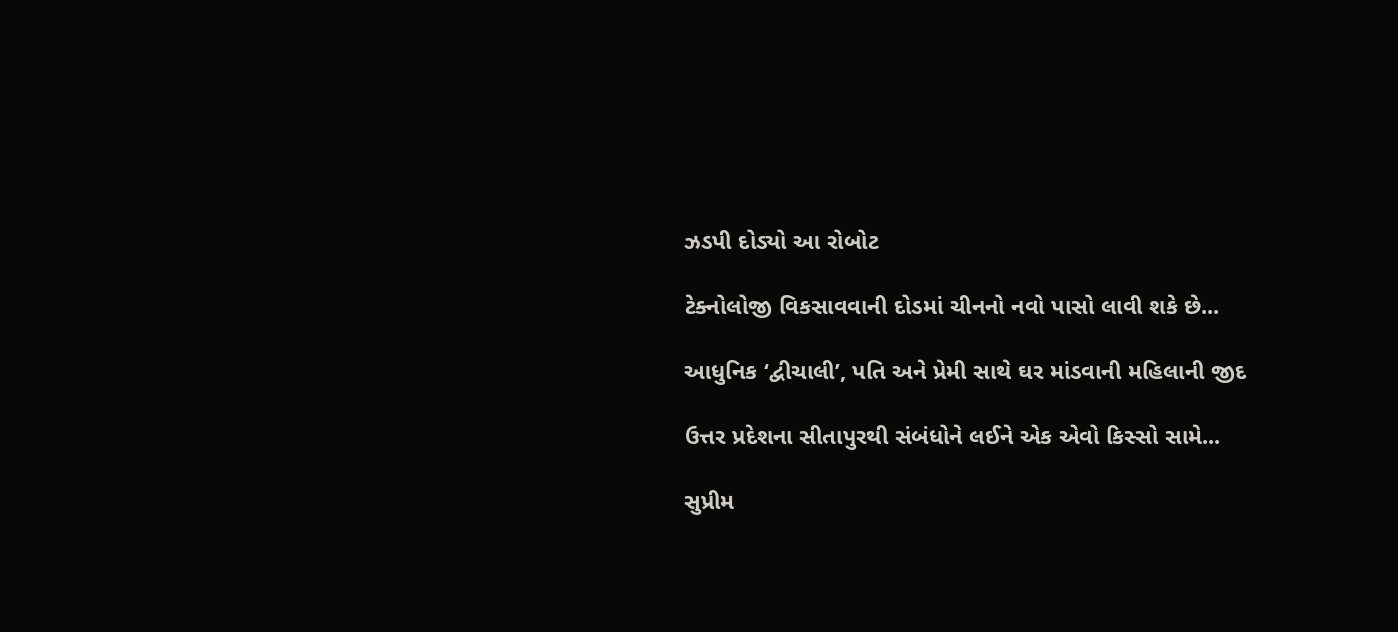ઝડપી દોડ્યો આ રોબોટ

ટેક્નોલોજી વિકસાવવાની દોડમાં ચીનનો નવો પાસો લાવી શકે છે...

આધુનિક ‘દ્વીચાલી’, પતિ અને પ્રેમી સાથે ઘર માંડવાની મહિલાની જીદ

ઉત્તર પ્રદેશના સીતાપુરથી સંબંધોને લઈને એક એવો કિસ્સો સામે...

સુપ્રીમ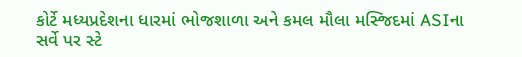કોર્ટે મધ્યપ્રદેશના ધારમાં ભોજશાળા અને કમલ મૌલા મસ્જિદમાં ASIના સર્વે પર સ્ટે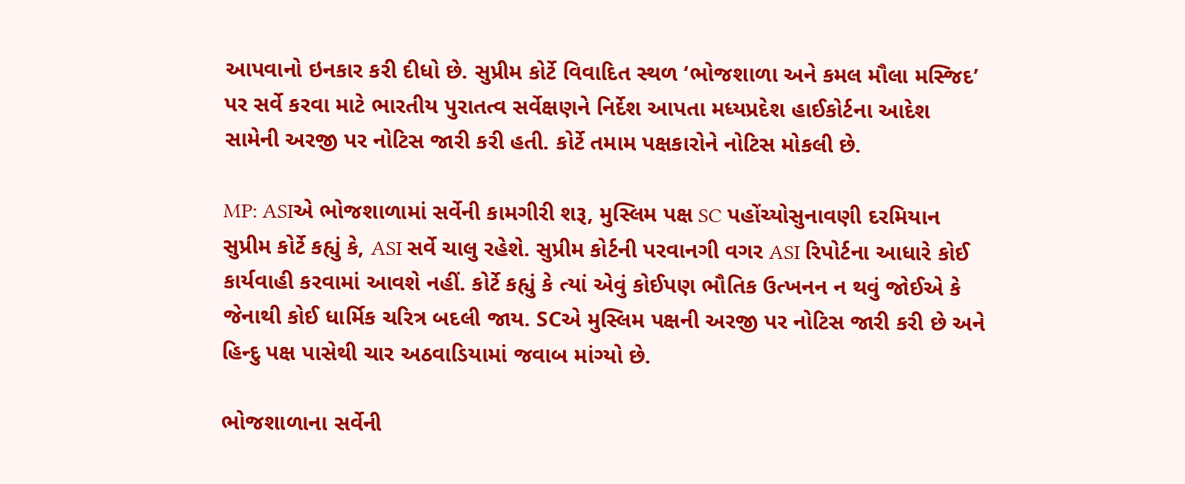આપવાનો ઇનકાર કરી દીધો છે. સુપ્રીમ કોર્ટે વિવાદિત સ્થળ ‘ભોજશાળા અને કમલ મૌલા મસ્જિદ’ પર સર્વે કરવા માટે ભારતીય પુરાતત્વ સર્વેક્ષણને નિર્દેશ આપતા મધ્યપ્રદેશ હાઈકોર્ટના આદેશ સામેની અરજી પર નોટિસ જારી કરી હતી. કોર્ટે તમામ પક્ષકારોને નોટિસ મોકલી છે.

MP: ASIએ ભોજશાળામાં સર્વેની કામગીરી શરૂ, મુસ્લિમ પક્ષ SC પહોંચ્યોસુનાવણી દરમિયાન સુપ્રીમ કોર્ટે કહ્યું કે, ASI સર્વે ચાલુ રહેશે. સુપ્રીમ કોર્ટની પરવાનગી વગર ASI રિપોર્ટના આધારે કોઈ કાર્યવાહી કરવામાં આવશે નહીં. કોર્ટે કહ્યું કે ત્યાં એવું કોઈપણ ભૌતિક ઉત્ખનન ન થવું જોઈએ કે જેનાથી કોઈ ધાર્મિક ચરિત્ર બદલી જાય. SCએ મુસ્લિમ પક્ષની અરજી પર નોટિસ જારી કરી છે અને હિન્દુ પક્ષ પાસેથી ચાર અઠવાડિયામાં જવાબ માંગ્યો છે.

ભોજશાળાના સર્વેની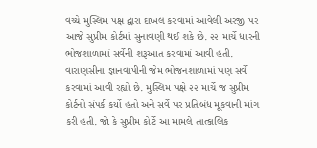વચ્ચે મુસ્લિમ પક્ષ દ્વારા દાખલ કરવામાં આવેલી અરજી પર આજે સુપ્રીમ કોર્ટમાં સુનાવણી થઈ શકે છે. ૨૨ માર્ચે ધારની ભોજશાળામાં સર્વેની શરૂઆત કરવામાં આવી હતી. વારાણસીના જ્ઞાનવાપીની જેમ ભોજનશાળામાં પણ સર્વે કરવામાં આવી રહ્યો છે. મુસ્લિમ પક્ષે ૨૨ માર્ચે જ સુપ્રીમ કોર્ટનો સંપર્ક કર્યો હતો અને સર્વે પર પ્રતિબંધ મૂકવાની માંગ કરી હતી. જો કે સુપ્રીમ કોર્ટે આ મામલે તાત્કાલિક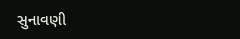સુનાવણી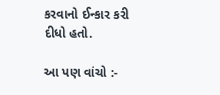કરવાનો ઈન્કાર કરી દીધો હતો.

આ પણ વાંચો :-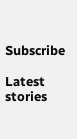Subscribe

Latest stories